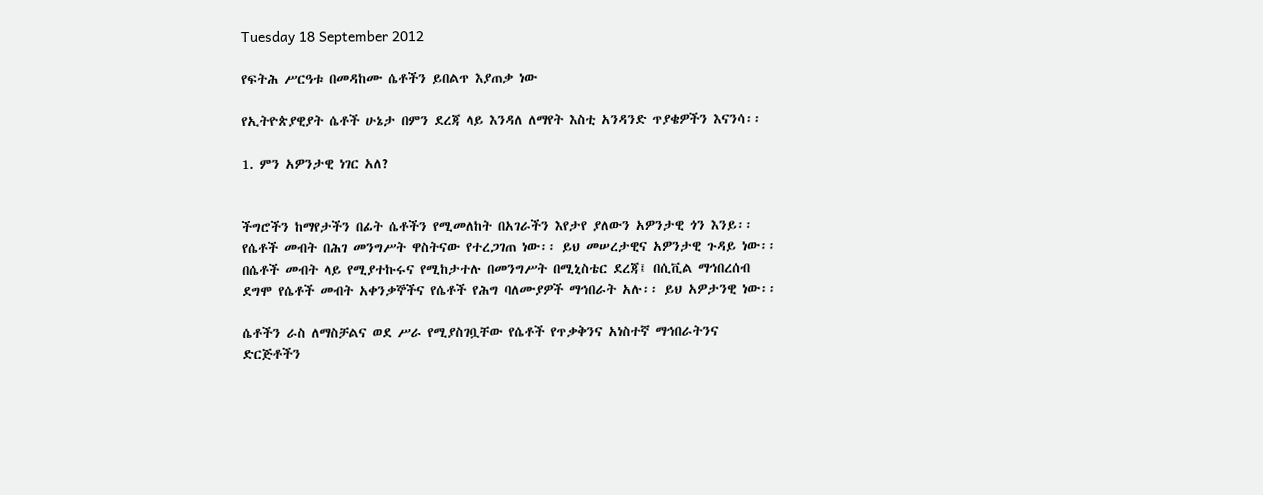Tuesday 18 September 2012

የፍትሕ ሥርዓቱ በመዳከሙ ሴቶችን ይበልጥ እያጠቃ ነው

የኢትዮጵያዊያት ሴቶች ሁኔታ በምን ደረጃ ላይ እንዳለ ለማየት እስቲ አንዳንድ ጥያቄዎችን እናንሳ፡፡

1. ምን አዎንታዊ ነገር አለ?


ችግሮችን ከማየታችን በፊት ሴቶችን የሚመለከት በአገራችን እየታየ ያለውን አዎንታዊ ጎን እንይ፡፡ የሴቶች መብት በሕገ መንግሥት ዋስትናው የተረጋገጠ ነው፡፡ ይህ መሠረታዊና አዎንታዊ ጉዳይ ነው፡፡ በሴቶች መብት ላይ የሚያተኩሩና የሚከታተሉ በመንግሥት በሚኒስቴር ደረጃ፤ በሲቪል ማኅበረሰብ ደግሞ የሴቶች መብት አቀንቃኞችና የሴቶች የሕግ ባለሙያዎች ማኅበራት አሉ፡፡ ይህ አዎታንዊ ነው፡፡

ሴቶችን ራስ ለማስቻልና ወደ ሥራ የሚያስገቧቸው የሴቶች የጥቃቅንና አነስተኛ ማኅበራትንና ድርጅቶችን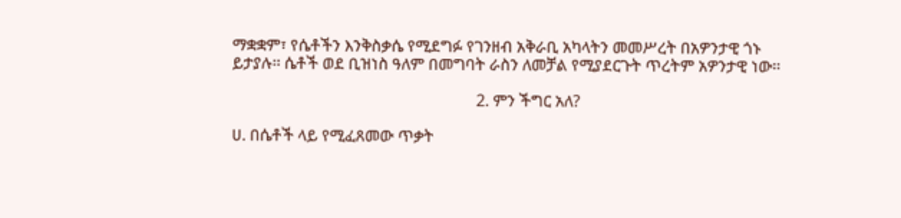ማቋቋም፣ የሴቶችን እንቅስቃሴ የሚደግፉ የገንዘብ አቅራቢ አካላትን መመሥረት በአዎንታዊ ጎኑ ይታያሉ፡፡ ሴቶች ወደ ቢዝነስ ዓለም በመግባት ራስን ለመቻል የሚያደርጉት ጥረትም አዎንታዊ ነው፡፡

                                                             2. ምን ችግር አለ?

ሀ. በሴቶች ላይ የሚፈጸመው ጥቃት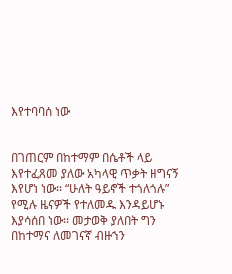እየተባባሰ ነው


በገጠርም በከተማም በሴቶች ላይ እየተፈጸመ ያለው አካላዊ ጥቃት ዘግናኝ እየሆነ ነው፡፡ “ሁለት ዓይኖች ተጎለጎሉ” የሚሉ ዜናዎች የተለመዱ እንዳይሆኑ እያሳሰበ ነው፡፡ መታወቅ ያለበት ግን በከተማና ለመገናኛ ብዙኀን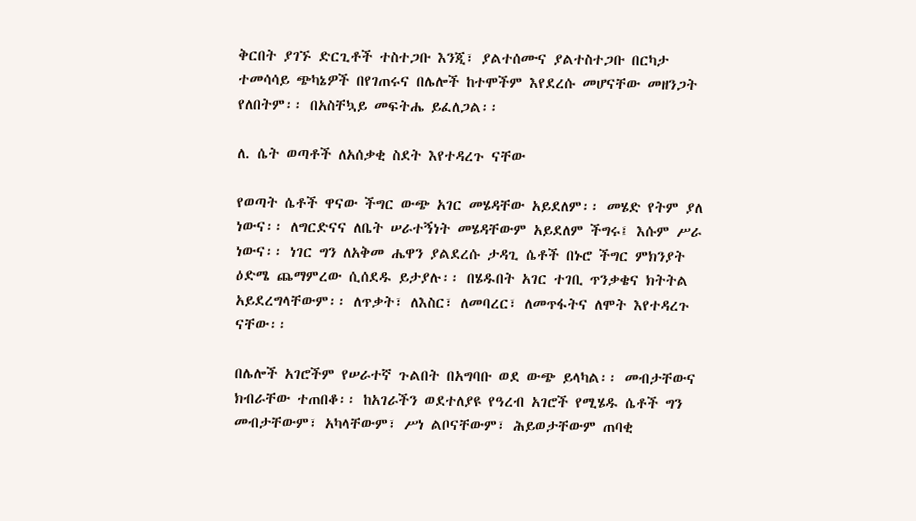ቅርበት ያገኙ ድርጊቶች ተስተጋቡ እንጂ፣ ያልተሰሙና ያልተስተጋቡ በርካታ ተመሳሳይ ጭካኔዎች በየገጠሩና በሌሎች ከተሞችም እየደረሱ መሆናቸው መዘንጋት የለበትም፡፡ በአስቸኳይ መፍትሔ ይፈለጋል፡፡

ለ. ሴት ወጣቶች ለአሰቃቂ ስደት እየተዳረጉ ናቸው

የወጣት ሴቶች ዋናው ችግር ውጭ አገር መሄዳቸው አይደለም፡፡ መሄድ የትም ያለ ነውና፡፡ ለግርድናና ለቤት ሠራተኝነት መሄዳቸውም አይደለም ችግሩ፤ እሱም ሥራ ነውና፡፡ ነገር ግን ለአቅመ ሔዋን ያልደረሱ ታዳጊ ሴቶች በኑሮ ችግር ምክንያት ዕድሜ ጨማምረው ሲሰደዱ ይታያሉ፡፡ በሄዱበት አገር ተገቢ ጥንቃቄና ክትትል አይደረግላቸውም፡፡ ለጥቃት፣ ለእስር፣ ለመባረር፣ ለመጥፋትና ለሞት እየተዳረጉ ናቸው፡፡

በሌሎች አገሮችም የሠራተኛ ጉልበት በአግባቡ ወደ ውጭ ይላካል፡፡ መብታቸውና ክብራቸው ተጠበቆ፡፡ ከአገራችን ወደተለያዩ የዓረብ አገሮች የሚሄዱ ሴቶች ግን መብታቸውም፣ አካላቸውም፣ ሥነ ልቦናቸውም፣ ሕይወታቸውም ጠባቂ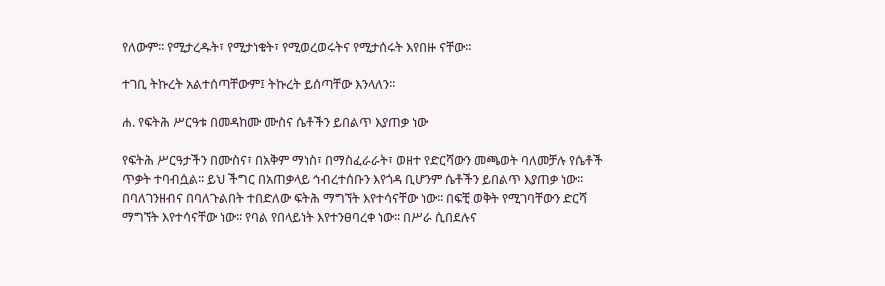የለውም፡፡ የሚታረዱት፣ የሚታነቁት፣ የሚወረወሩትና የሚታሰሩት እየበዙ ናቸው፡፡

ተገቢ ትኩረት አልተሰጣቸውም፤ ትኩረት ይሰጣቸው እንላለን፡፡

ሐ. የፍትሕ ሥርዓቱ በመዳከሙ ሙስና ሴቶችን ይበልጥ እያጠቃ ነው

የፍትሕ ሥርዓታችን በሙስና፣ በአቅም ማነስ፣ በማስፈራራት፣ ወዘተ የድርሻውን መጫወት ባለመቻሉ የሴቶች ጥቃት ተባብሷል፡፡ ይህ ችግር በአጠቃላይ ኅብረተሰቡን እየጎዳ ቢሆንም ሴቶችን ይበልጥ እያጠቃ ነው፡፡ በባለገንዘብና በባለጉልበት ተበድለው ፍትሕ ማግኘት እየተሳናቸው ነው፡፡ በፍቺ ወቅት የሚገባቸውን ድርሻ ማግኘት እየተሳናቸው ነው፡፡ የባል የበላይነት እየተንፀባረቀ ነው፡፡ በሥራ ሲበደሉና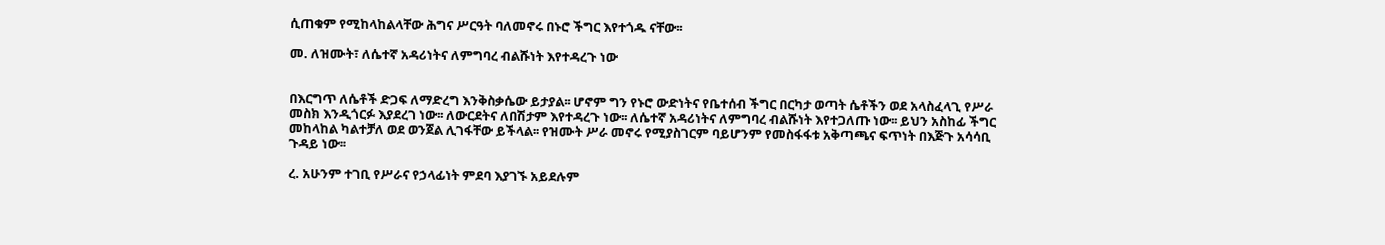ሲጠቁም የሚከላከልላቸው ሕግና ሥርዓት ባለመኖሩ በኑሮ ችግር እየተጎዱ ናቸው፡፡

መ. ለዝሙት፣ ለሴተኛ አዳሪነትና ለምግባረ ብልሹነት እየተዳረጉ ነው


በእርግጥ ለሴቶች ድጋፍ ለማድረግ እንቅስቃሴው ይታያል፡፡ ሆኖም ግን የኑሮ ውድነትና የቤተሰብ ችግር በርካታ ወጣት ሴቶችን ወደ አላስፈላጊ የሥራ መስክ እንዲጎርፉ እያደረገ ነው፡፡ ለውርደትና ለበሽታም እየተዳረጉ ነው፡፡ ለሴተኛ አዳሪነትና ለምግባረ ብልሹነት እየተጋለጡ ነው፡፡ ይህን አስከፊ ችግር መከላከል ካልተቻለ ወደ ወንጀል ሊገፋቸው ይችላል፡፡ የዝሙት ሥራ መኖሩ የሚያስገርም ባይሆንም የመስፋፋቱ አቅጣጫና ፍጥነት በእጅጉ አሳሳቢ ጉዳይ ነው፡፡

ረ. አሁንም ተገቢ የሥራና የኃላፊነት ምደባ እያገኙ አይደሉም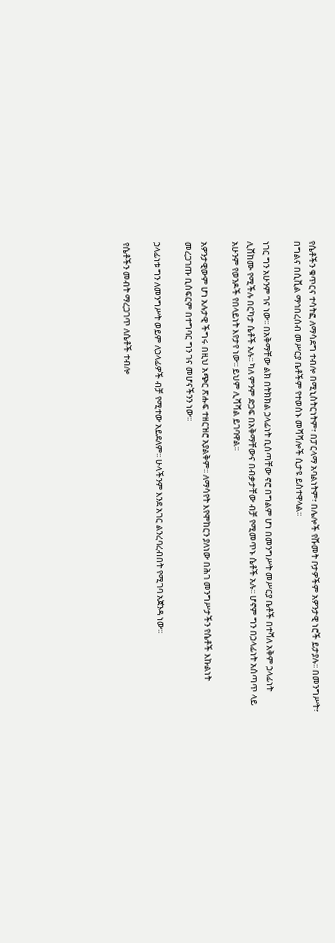የሴቶችን ቁጥርና ተሳትፎ ለማሳደግ ተብሎ በሚኒስትርነትም፣ በፓርላማ አባልነትም፣ በሌሎች የሹመት ቦታዎችም አዎንታዊ ነሮች ይታያሉ፡፡ በመንግሥት፣ በግልና በሲቪል ማኅበረሰብ መሥርያ ቤቶችም የተወሰኑ መሻሻሎች ሲታዩ ይስተዋላል፡፡

ነገር ግን አሁንም ገና ነው፡፡ በአቅማቸው ልክ በትክክል ኃላፊነት ቢሰጣቸው ኖሮ በግልም ሆነ በመንግሥት መሥርያ ቤቶች በተሻለ አቅም ኃላፊነት ሊሸከሙ የሚችሉ በርካታ ሴቶች አሉ፡፡ ካለ ምንም ድጋፍ በአቅማቸውና በብቃታቸው ብቻ የሚመጥኑ ሴቶች አሉ፡፡ ሆኖም ግን በኃላፊነት አሰጣጥ ላይ አሁንም የወንዶች የበላይነት እየታየ ነው፡፡ ይህም ሊሻሻል ይገባዋል፡፡

አዎንታዊውም ሆነ አሉታዊ ችግሩ በዚህ አጭር ጽሑፍ ተዘርዝሮ አያልቅም፡፡ ለማሳየት እየሞከርን ያለነው በሕገ መንግሥታችን የሴቶች እኩልነት መረጋገጡ ቢሰፍርም በተግባር ግን ገና መሆናችንን ነው፡፡

ኃላፊነቱ ግን ለመንግሥት ወይም ለኃላፊዎች ብቻ የሚተው አይደለም፡፡ ሁላችንም እንደ አገር ልንረባረብበት የሚገባ አጀንዳ ነው፡፡

የሴቶችን መብት ማረጋገጥ ለሴቶች ተብሎ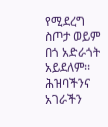የሚደረግ ስጦታ ወይም በጎ አድራጎት አይደለም፡፡ ሕዝባችንና አገራችን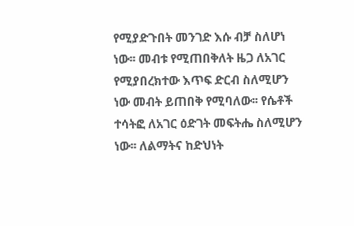የሚያድጉበት መንገድ እሱ ብቻ ስለሆነ ነው፡፡ መብቱ የሚጠበቅለት ዜጋ ለአገር የሚያበረክተው እጥፍ ድርብ ስለሚሆን ነው መብት ይጠበቅ የሚባለው፡፡ የሴቶች ተሳትፎ ለአገር ዕድገት መፍትሔ ስለሚሆን ነው፡፡ ለልማትና ከድህነት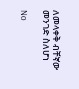ለመላቀቅ ብቸኛው መንገድ ስለሆነ

No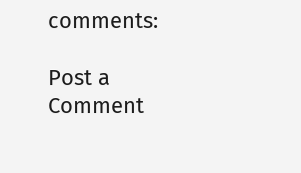comments:

Post a Comment